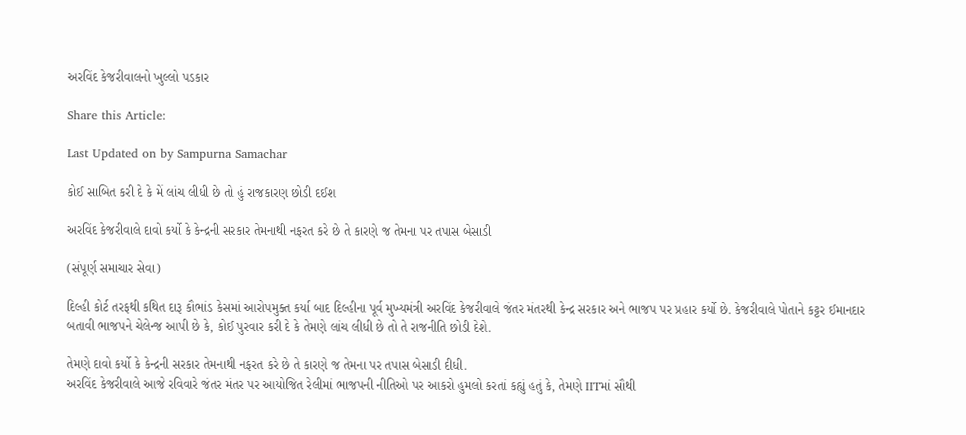અરવિંદ કેજરીવાલનો ખુલ્લો પડકાર

Share this Article:

Last Updated on by Sampurna Samachar

કોઈ સાબિત કરી દે કે મેં લાંચ લીધી છે તો હું રાજકારણ છોડી દઈશ

અરવિંદ કેજરીવાલે દાવો કર્યો કે કેન્દ્રની સરકાર તેમનાથી નફરત કરે છે તે કારણે જ તેમના પર તપાસ બેસાડી

(સંપૂર્ણ સમાચાર સેવા)

દિલ્હી કોર્ટ તરફથી કથિત દારૂ કૌભાંડ કેસમાં આરોપમુક્ત કર્યા બાદ દિલ્હીના પૂર્વ મુખ્યમંત્રી અરવિંદ કેજરીવાલે જંતર મંતરથી કેન્દ્ર સરકાર અને ભાજપ પર પ્રહાર કર્યો છે. કેજરીવાલે પોતાને કટ્ટર ઈમાનદાર બતાવી ભાજપને ચેલેન્જ આપી છે કે, કોઈ પુરવાર કરી દે કે તેમણે લાંચ લીધી છે તો તે રાજનીતિ છોડી દેશે.

તેમણે દાવો કર્યો કે કેન્દ્રની સરકાર તેમનાથી નફરત કરે છે તે કારણે જ તેમના પર તપાસ બેસાડી દીધી.
અરવિંદ કેજરીવાલે આજે રવિવારે જંતર મંતર પર આયોજિત રેલીમાં ભાજપની નીતિઓ પર આકરો હુમલો કરતાં કહ્યું હતું કે, તેમણે IITમાં સૌથી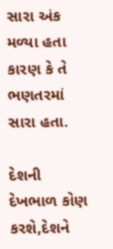સારા અંક મળ્યા હતા કારણ કે તે ભણતરમાં સારા હતા.

દેશની દેખભાળ કોણ કરશે,દેશને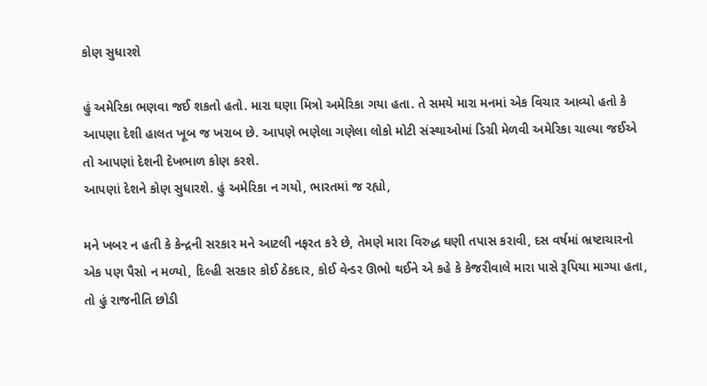કોણ સુધારશે

હું અમેરિકા ભણવા જઈ શકતો હતો. મારા ઘણા મિત્રો અમેરિકા ગયા હતા. તે સમયે મારા મનમાં એક વિચાર આવ્યો હતો કે આપણા દેશી હાલત ખૂબ જ ખરાબ છે. આપણે ભણેલા ગણેલા લોકો મોટી સંસ્થાઓમાં ડિગ્રી મેળવી અમેરિકા ચાલ્યા જઈએ તો આપણાં દેશની દેખભાળ કોણ કરશે.
આપણાં દેશને કોણ સુધારશે. હું અમેરિકા ન ગયો, ભારતમાં જ રહ્યો,

મને ખબર ન હતી કે કેન્દ્રની સરકાર મને આટલી નફરત કરે છે, તેમણે મારા વિરુદ્ધ ઘણી તપાસ કરાવી, દસ વર્ષમાં ભ્રષ્ટાચારનો એક પણ પૈસો ન મળ્યો, દિલ્હી સરકાર કોઈ ઠેકદાર, કોઈ વેન્ડર ઊભો થઈને એ કહે કે કેજરીવાલે મારા પાસે રૂપિયા માગ્યા હતા, તો હું રાજનીતિ છોડી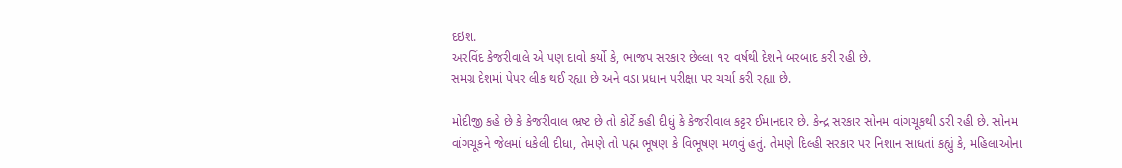દઇશ.
અરવિંદ કેજરીવાલે એ પણ દાવો કર્યો કે, ભાજપ સરકાર છેલ્લા ૧૨ વર્ષથી દેશને બરબાદ કરી રહી છે.
સમગ્ર દેશમાં પેપર લીક થઈ રહ્યા છે અને વડા પ્રધાન પરીક્ષા પર ચર્ચા કરી રહ્યા છે.

મોદીજી કહે છે કે કેજરીવાલ ભ્રષ્ટ છે તો કોર્ટે કહી દીધું કે કેજરીવાલ કટ્ટર ઈમાનદાર છે. કેન્દ્ર સરકાર સોનમ વાંગચૂકથી ડરી રહી છે. સોનમ વાંગચૂકને જેલમાં ધકેલી દીધા, તેમણે તો પહ્મ ભૂષણ કે વિભૂષણ મળવું હતું. તેમણે દિલ્હી સરકાર પર નિશાન સાધતાં કહ્યું કે, મહિલાઓના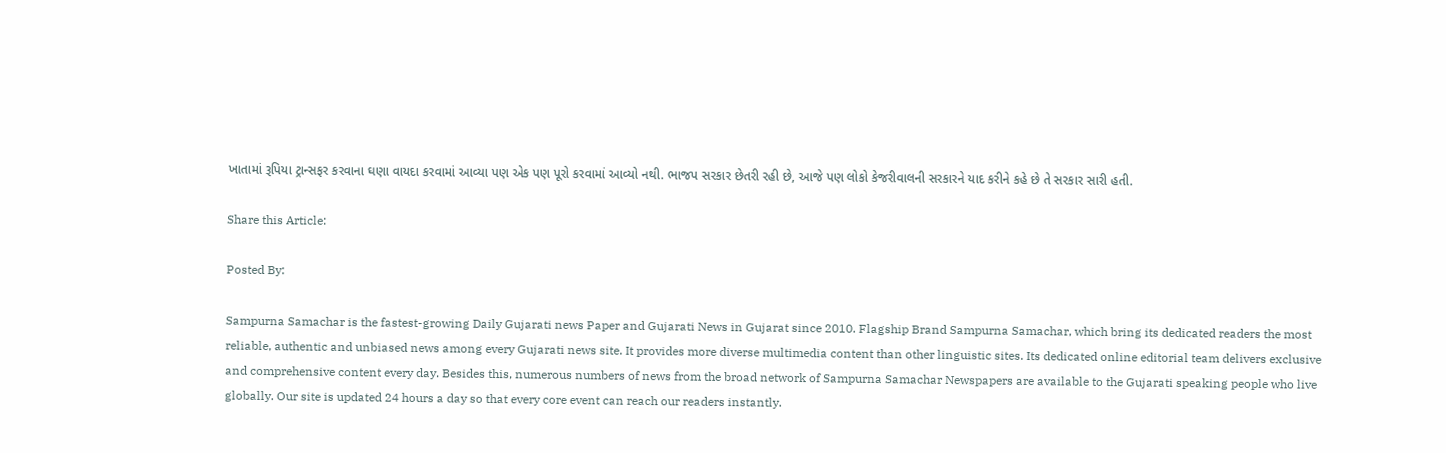ખાતામાં રૂપિયા ટ્રાન્સફર કરવાના ઘણા વાયદા કરવામાં આવ્યા પણ એક પણ પૂરો કરવામાં આવ્યો નથી. ભાજપ સરકાર છેતરી રહી છે, આજે પણ લોકો કેજરીવાલની સરકારને યાદ કરીને કહે છે તે સરકાર સારી હતી.

Share this Article:

Posted By:

Sampurna Samachar is the fastest-growing Daily Gujarati news Paper and Gujarati News in Gujarat since 2010. Flagship Brand Sampurna Samachar, which bring its dedicated readers the most reliable, authentic and unbiased news among every Gujarati news site. It provides more diverse multimedia content than other linguistic sites. Its dedicated online editorial team delivers exclusive and comprehensive content every day. Besides this, numerous numbers of news from the broad network of Sampurna Samachar Newspapers are available to the Gujarati speaking people who live globally. Our site is updated 24 hours a day so that every core event can reach our readers instantly.